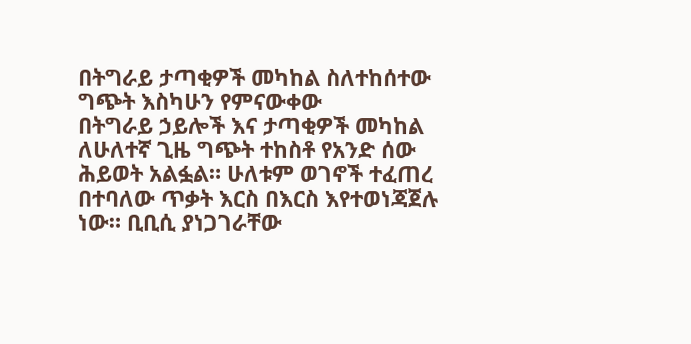በትግራይ ታጣቂዎች መካከል ስለተከሰተው ግጭት እስካሁን የምናውቀው
በትግራይ ኃይሎች እና ታጣቂዎች መካከል ለሁለተኛ ጊዜ ግጭት ተከስቶ የአንድ ሰው ሕይወት አልፏል። ሁለቱም ወገኖች ተፈጠረ በተባለው ጥቃት እርስ በእርስ እየተወነጃጀሉ ነው። ቢቢሲ ያነጋገራቸው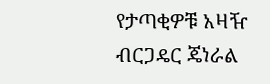የታጣቂዎቹ አዛዥ ብርጋዴር ጄነራል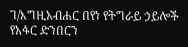ገ/እግዚአብሐር በየነ የትግራይ ኃይሎች የአፋር ድንበርን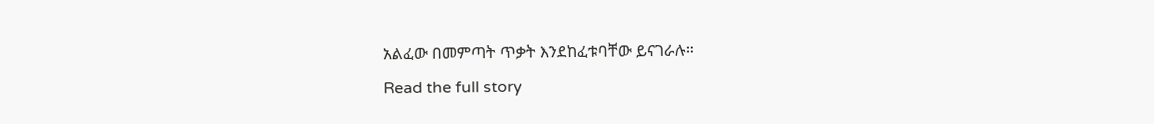አልፈው በመምጣት ጥቃት እንደከፈቱባቸው ይናገራሉ።
Read the full story